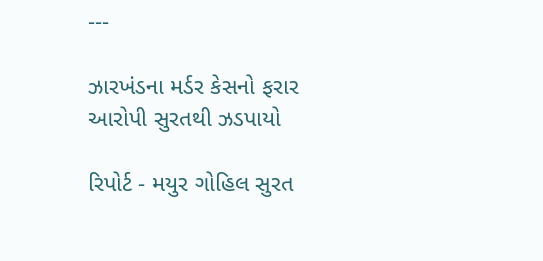---

ઝારખંડના મર્ડર કેસનો ફરાર આરોપી સુરતથી ઝડપાયો

રિપોર્ટ - મયુર ગોહિલ સુરત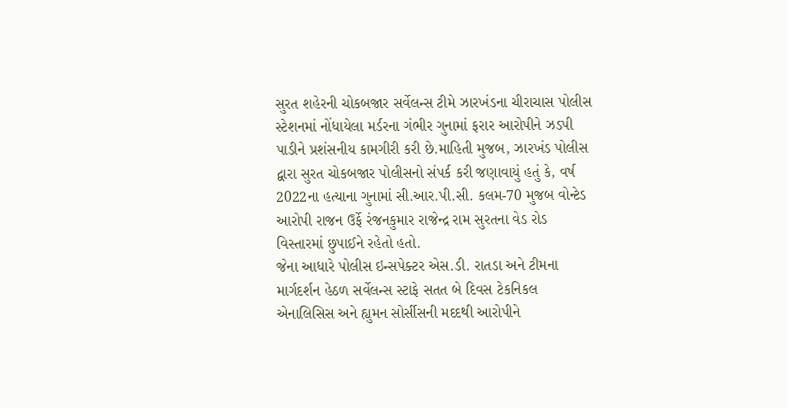સુરત શહેરની ચોકબજાર સર્વેલન્સ ટીમે ઝારખંડના ચીરાચાસ પોલીસ સ્ટેશનમાં નોંધાયેલા મર્ડરના ગંભીર ગુનામાં ફરાર આરોપીને ઝડપી પાડીને પ્રશંસનીય કામગીરી કરી છે.માહિતી મુજબ, ઝારખંડ પોલીસ દ્વારા સુરત ચોકબજાર પોલીસનો સંપર્ક કરી જણાવાયું હતું કે, વર્ષ 2022ના હત્યાના ગુનામાં સી.આર.પી.સી. કલમ-70 મુજબ વોન્ટેડ આરોપી રાજન ઉર્ફે રંજનકુમાર રાજેન્દ્ર રામ સુરતના વેડ રોડ વિસ્તારમાં છુપાઈને રહેતો હતો.
જેના આધારે પોલીસ ઇન્સપેક્ટર એસ.ડી. રાતડા અને ટીમના માર્ગદર્શન હેઠળ સર્વેલન્સ સ્ટાફે સતત બે દિવસ ટેકનિકલ એનાલિસિસ અને હ્યુમન સોર્સીસની મદદથી આરોપીને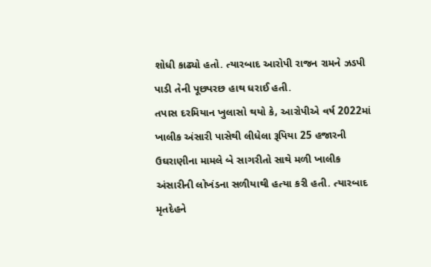શોધી કાઢ્યો હતો. ત્યારબાદ આરોપી રાજન રામને ઝડપી પાડી તેની પૂછપરછ હાથ ધરાઈ હતી.
તપાસ દરમિયાન ખુલાસો થયો કે, આરોપીએ વર્ષ 2022માં ખાલીક અંસારી પાસેથી લીધેલા રૂપિયા 25 હજારની ઉઘરાણીના મામલે બે સાગરીતો સાથે મળી ખાલીક અંસારીની લોખંડના સળીયાથી હત્યા કરી હતી. ત્યારબાદ મૃતદેહને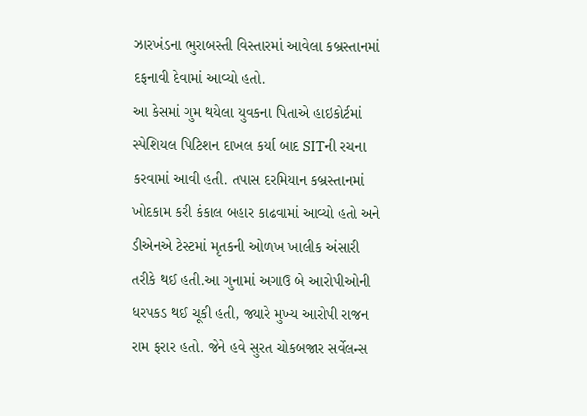ઝારખંડના ભુરાબસ્તી વિસ્તારમાં આવેલા કબ્રસ્તાનમાં દફનાવી દેવામાં આવ્યો હતો.
આ કેસમાં ગુમ થયેલા યુવકના પિતાએ હાઇકોર્ટમાં સ્પેશિયલ પિટિશન દાખલ કર્યા બાદ SITની રચના કરવામાં આવી હતી. તપાસ દરમિયાન કબ્રસ્તાનમાં ખોદકામ કરી કંકાલ બહાર કાઢવામાં આવ્યો હતો અને ડીએનએ ટેસ્ટમાં મૃતકની ઓળખ ખાલીક અંસારી તરીકે થઈ હતી.આ ગુનામાં અગાઉ બે આરોપીઓની ધરપકડ થઈ ચૂકી હતી, જ્યારે મુખ્ય આરોપી રાજન રામ ફરાર હતો. જેને હવે સુરત ચોકબજાર સર્વેલન્સ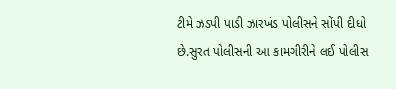ટીમે ઝડપી પાડી ઝારખંડ પોલીસને સોંપી દીધો છે.સુરત પોલીસની આ કામગીરીને લઈ પોલીસ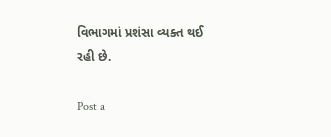વિભાગમાં પ્રશંસા વ્યક્ત થઈ રહી છે.

Post a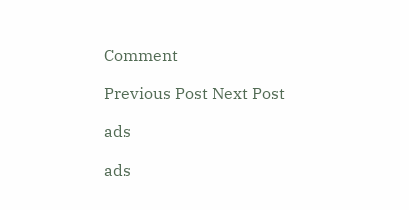Comment

Previous Post Next Post

ads

ads